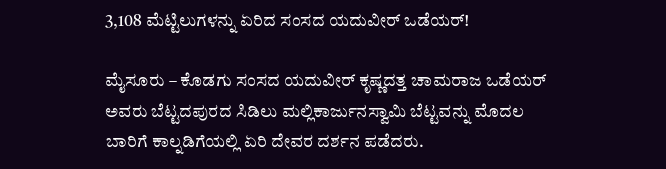3,108 ಮೆಟ್ಟಿಲುಗಳನ್ನು ಏರಿದ ಸಂಸದ ಯದುವೀರ್ ಒಡೆಯರ್!

ಮೈಸೂರು – ಕೊಡಗು ಸಂಸದ ಯದುವೀರ್ ಕೃಷ್ಣದತ್ತ ಚಾಮರಾಜ ಒಡೆಯರ್ ಅವರು ಬೆಟ್ಟದಪುರದ ಸಿಡಿಲು ಮಲ್ಲಿಕಾರ್ಜುನಸ್ವಾಮಿ ಬೆಟ್ಟವನ್ನು ಮೊದಲ ಬಾರಿಗೆ ಕಾಲ್ನಡಿಗೆಯಲ್ಲಿ ಏರಿ ದೇವರ ದರ್ಶನ ಪಡೆದರು.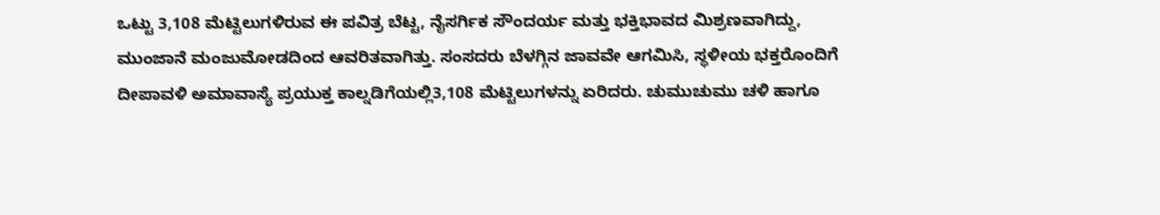ಒಟ್ಟು 3,108 ಮೆಟ್ಟಿಲುಗಳಿರುವ ಈ ಪವಿತ್ರ ಬೆಟ್ಟ, ನೈಸರ್ಗಿಕ ಸೌಂದರ್ಯ ಮತ್ತು ಭಕ್ತಿಭಾವದ ಮಿಶ್ರಣವಾಗಿದ್ದು, ಮುಂಜಾನೆ ಮಂಜುಮೋಡದಿಂದ ಆವರಿತವಾಗಿತ್ತು. ಸಂಸದರು ಬೆಳಗ್ಗಿನ ಜಾವವೇ ಆಗಮಿಸಿ, ಸ್ಥಳೀಯ ಭಕ್ತರೊಂದಿಗೆ ದೀಪಾವಳಿ ಅಮಾವಾಸ್ಯೆ ಪ್ರಯುಕ್ತ ಕಾಲ್ನಡಿಗೆಯಲ್ಲಿ3,108 ಮೆಟ್ಟಿಲುಗಳನ್ನು ಏರಿದರು. ಚುಮುಚುಮು ಚಳಿ ಹಾಗೂ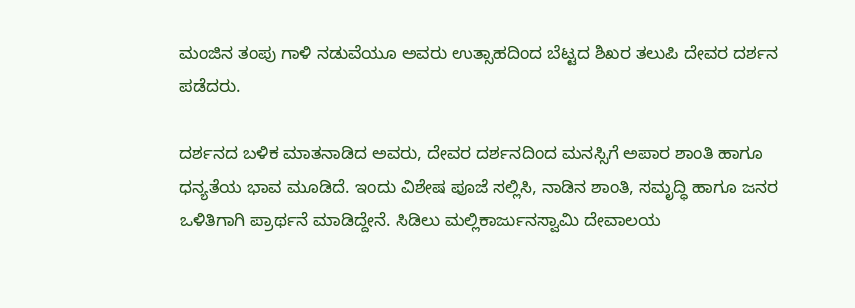ಮಂಜಿನ ತಂಪು ಗಾಳಿ ನಡುವೆಯೂ ಅವರು ಉತ್ಸಾಹದಿಂದ ಬೆಟ್ಟದ ಶಿಖರ ತಲುಪಿ ದೇವರ ದರ್ಶನ ಪಡೆದರು.

ದರ್ಶನದ ಬಳಿಕ ಮಾತನಾಡಿದ ಅವರು, ದೇವರ ದರ್ಶನದಿಂದ ಮನಸ್ಸಿಗೆ ಅಪಾರ ಶಾಂತಿ ಹಾಗೂ ಧನ್ಯತೆಯ ಭಾವ ಮೂಡಿದೆ. ಇಂದು ವಿಶೇಷ ಪೂಜೆ ಸಲ್ಲಿಸಿ, ನಾಡಿನ ಶಾಂತಿ, ಸಮೃದ್ಧಿ ಹಾಗೂ ಜನರ ಒಳಿತಿಗಾಗಿ ಪ್ರಾರ್ಥನೆ ಮಾಡಿದ್ದೇನೆ. ಸಿಡಿಲು ಮಲ್ಲಿಕಾರ್ಜುನಸ್ವಾಮಿ ದೇವಾಲಯ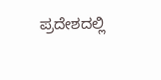ಪ್ರದೇಶದಲ್ಲಿ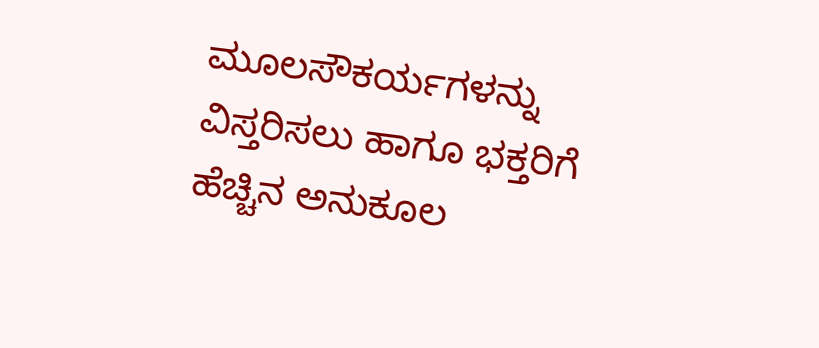ಮೂಲಸೌಕರ್ಯಗಳನ್ನು ವಿಸ್ತರಿಸಲು ಹಾಗೂ ಭಕ್ತರಿಗೆ ಹೆಚ್ಚಿನ ಅನುಕೂಲ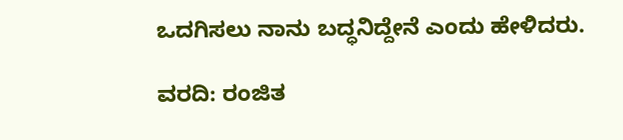ಒದಗಿಸಲು ನಾನು ಬದ್ಧನಿದ್ದೇನೆ ಎಂದು ಹೇಳಿದರು.

ವರದಿ: ರಂಜಿತ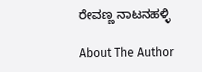ರೇವಣ್ಣ ನಾಟನಹಳ್ಳಿ

About The Author